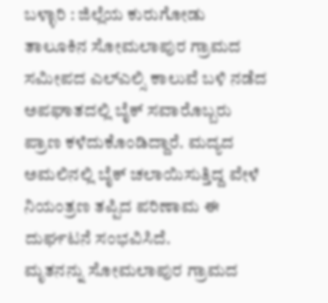ಬಳ್ಳಾರಿ : ಜಿಲ್ಲೆಯ ಕುರುಗೋಡು ತಾಲೂಕಿನ ಸೋಮಲಾಪುರ ಗ್ರಾಮದ ಸಮೀಪದ ಎಲ್ಎಲ್ಸಿ ಕಾಲುವೆ ಬಳಿ ನಡೆದ ಅಪಘಾತದಲ್ಲಿ ಬೈಕ್ ಸವಾರೊಬ್ಬರು ಪ್ರಾಣ ಕಳೆದುಕೊಂಡಿದ್ದಾರೆ. ಮದ್ಯದ ಅಮಲಿನಲ್ಲಿ ಬೈಕ್ ಚಲಾಯಿಸುತ್ತಿದ್ದ ವೇಳೆ ನಿಯಂತ್ರಣ ತಪ್ಪಿದ ಪರಿಣಾಮ ಈ ದುರ್ಘಟನೆ ಸಂಭವಿಸಿದೆ.
ಮೃತನನ್ನು ಸೋಮಲಾಪುರ ಗ್ರಾಮದ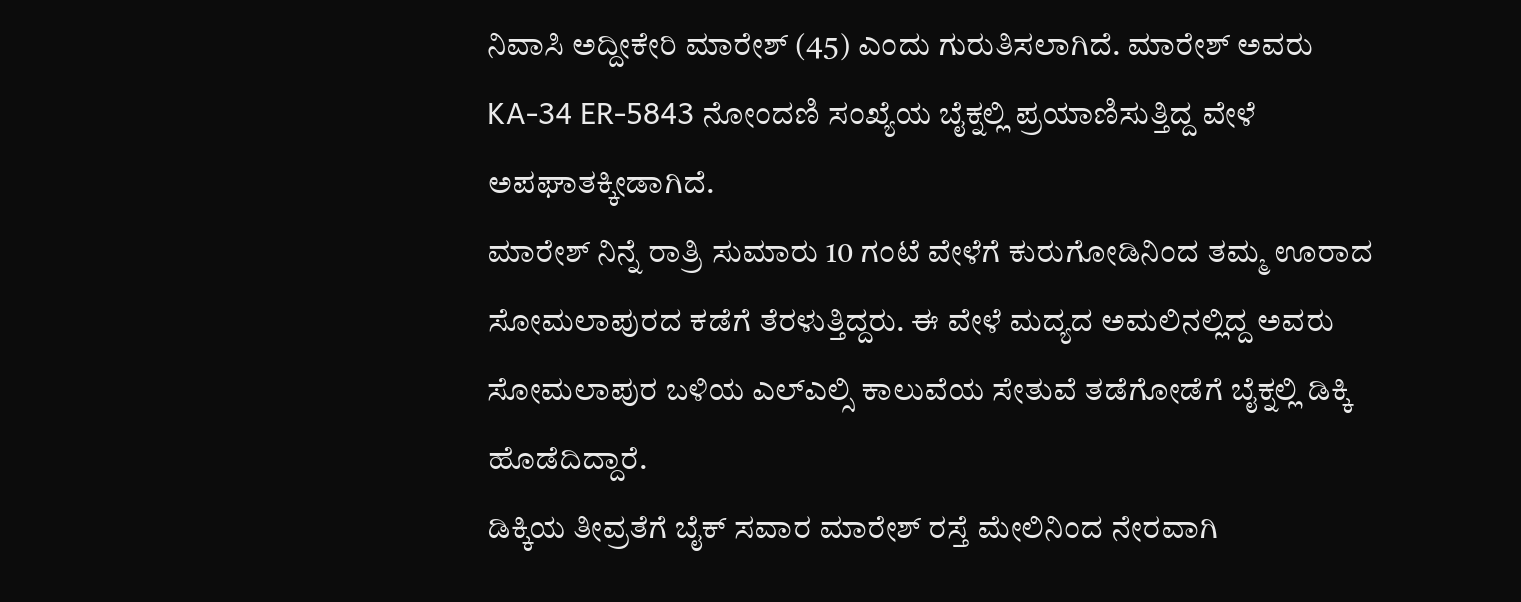ನಿವಾಸಿ ಅದ್ದೀಕೇರಿ ಮಾರೇಶ್ (45) ಎಂದು ಗುರುತಿಸಲಾಗಿದೆ. ಮಾರೇಶ್ ಅವರು KA-34 ER-5843 ನೋಂದಣಿ ಸಂಖ್ಯೆಯ ಬೈಕ್ನಲ್ಲಿ ಪ್ರಯಾಣಿಸುತ್ತಿದ್ದ ವೇಳೆ ಅಪಘಾತಕ್ಕೀಡಾಗಿದೆ.
ಮಾರೇಶ್ ನಿನ್ನೆ ರಾತ್ರಿ ಸುಮಾರು 10 ಗಂಟೆ ವೇಳೆಗೆ ಕುರುಗೋಡಿನಿಂದ ತಮ್ಮ ಊರಾದ ಸೋಮಲಾಪುರದ ಕಡೆಗೆ ತೆರಳುತ್ತಿದ್ದರು. ಈ ವೇಳೆ ಮದ್ಯದ ಅಮಲಿನಲ್ಲಿದ್ದ ಅವರು ಸೋಮಲಾಪುರ ಬಳಿಯ ಎಲ್ಎಲ್ಸಿ ಕಾಲುವೆಯ ಸೇತುವೆ ತಡೆಗೋಡೆಗೆ ಬೈಕ್ನಲ್ಲಿ ಡಿಕ್ಕಿ ಹೊಡೆದಿದ್ದಾರೆ.
ಡಿಕ್ಕಿಯ ತೀವ್ರತೆಗೆ ಬೈಕ್ ಸವಾರ ಮಾರೇಶ್ ರಸ್ತೆ ಮೇಲಿನಿಂದ ನೇರವಾಗಿ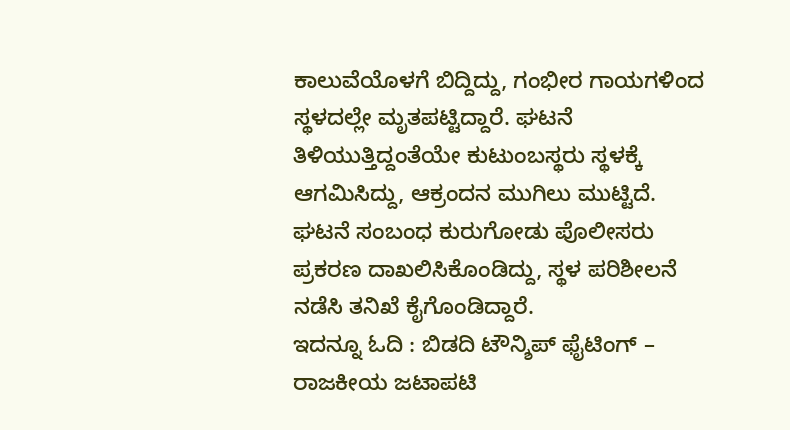ಕಾಲುವೆಯೊಳಗೆ ಬಿದ್ದಿದ್ದು, ಗಂಭೀರ ಗಾಯಗಳಿಂದ ಸ್ಥಳದಲ್ಲೇ ಮೃತಪಟ್ಟಿದ್ದಾರೆ. ಘಟನೆ ತಿಳಿಯುತ್ತಿದ್ದಂತೆಯೇ ಕುಟುಂಬಸ್ಥರು ಸ್ಥಳಕ್ಕೆ ಆಗಮಿಸಿದ್ದು, ಆಕ್ರಂದನ ಮುಗಿಲು ಮುಟ್ಟಿದೆ. ಘಟನೆ ಸಂಬಂಧ ಕುರುಗೋಡು ಪೊಲೀಸರು ಪ್ರಕರಣ ದಾಖಲಿಸಿಕೊಂಡಿದ್ದು, ಸ್ಥಳ ಪರಿಶೀಲನೆ ನಡೆಸಿ ತನಿಖೆ ಕೈಗೊಂಡಿದ್ದಾರೆ.
ಇದನ್ನೂ ಓದಿ : ಬಿಡದಿ ಟೌನ್ಶಿಪ್ ಫೈಟಿಂಗ್ – ರಾಜಕೀಯ ಜಟಾಪಟಿ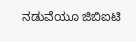ನಡುವೆಯೂ ಜಿಬಿಐಟಿ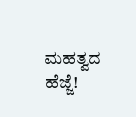ಮಹತ್ವದ ಹೆಜ್ಜೆ!